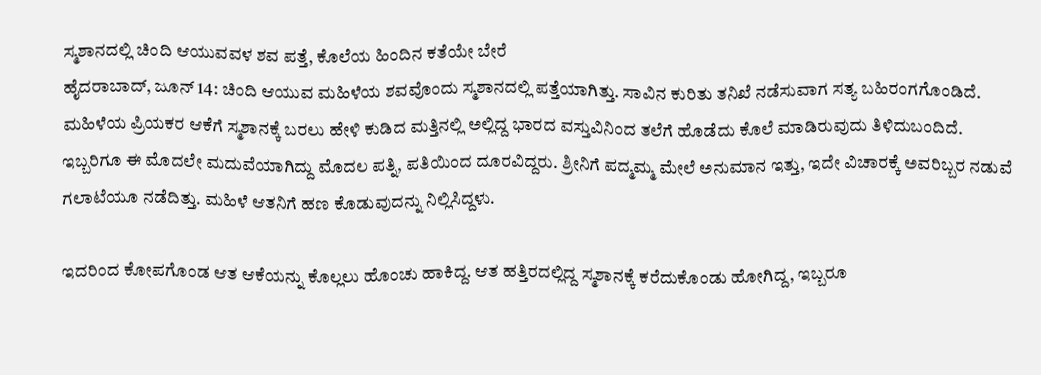ಸ್ಮಶಾನದಲ್ಲಿ ಚಿಂದಿ ಆಯುವವಳ ಶವ ಪತ್ತೆ, ಕೊಲೆಯ ಹಿಂದಿನ ಕತೆಯೇ ಬೇರೆ
ಹೈದರಾಬಾದ್, ಜೂನ್ 14: ಚಿಂದಿ ಆಯುವ ಮಹಿಳೆಯ ಶವವೊಂದು ಸ್ಮಶಾನದಲ್ಲಿ ಪತ್ತೆಯಾಗಿತ್ತು. ಸಾವಿನ ಕುರಿತು ತನಿಖೆ ನಡೆಸುವಾಗ ಸತ್ಯ ಬಹಿರಂಗಗೊಂಡಿದೆ.
ಮಹಿಳೆಯ ಪ್ರಿಯಕರ ಆಕೆಗೆ ಸ್ಮಶಾನಕ್ಕೆ ಬರಲು ಹೇಳಿ ಕುಡಿದ ಮತ್ತಿನಲ್ಲಿ ಅಲ್ಲಿದ್ದ ಭಾರದ ವಸ್ತುವಿನಿಂದ ತಲೆಗೆ ಹೊಡೆದು ಕೊಲೆ ಮಾಡಿರುವುದು ತಿಳಿದುಬಂದಿದೆ.
ಇಬ್ಬರಿಗೂ ಈ ಮೊದಲೇ ಮದುವೆಯಾಗಿದ್ದು ಮೊದಲ ಪತ್ನಿ, ಪತಿಯಿಂದ ದೂರವಿದ್ದರು. ಶ್ರೀನಿಗೆ ಪದ್ಮಮ್ಮ ಮೇಲೆ ಅನುಮಾನ ಇತ್ತು, ಇದೇ ವಿಚಾರಕ್ಕೆ ಅವರಿಬ್ಬರ ನಡುವೆ ಗಲಾಟೆಯೂ ನಡೆದಿತ್ತು. ಮಹಿಳೆ ಆತನಿಗೆ ಹಣ ಕೊಡುವುದನ್ನು ನಿಲ್ಲಿಸಿದ್ದಳು.

ಇದರಿಂದ ಕೋಪಗೊಂಡ ಆತ ಆಕೆಯನ್ನು ಕೊಲ್ಲಲು ಹೊಂಚು ಹಾಕಿದ್ದ. ಆತ ಹತ್ತಿರದಲ್ಲಿದ್ದ ಸ್ಮಶಾನಕ್ಕೆ ಕರೆದುಕೊಂಡು ಹೋಗಿದ್ದ, ಇಬ್ಬರೂ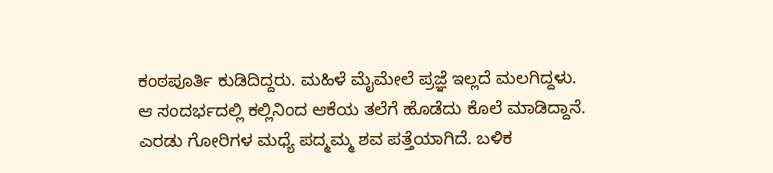ಕಂಠಪೂರ್ತಿ ಕುಡಿದಿದ್ದರು. ಮಹಿಳೆ ಮೈಮೇಲೆ ಪ್ರಜ್ಞೆ ಇಲ್ಲದೆ ಮಲಗಿದ್ದಳು.
ಆ ಸಂದರ್ಭದಲ್ಲಿ ಕಲ್ಲಿನಿಂದ ಆಕೆಯ ತಲೆಗೆ ಹೊಡೆದು ಕೊಲೆ ಮಾಡಿದ್ದಾನೆ. ಎರಡು ಗೋರಿಗಳ ಮಧ್ಯೆ ಪದ್ಮಮ್ಮ ಶವ ಪತ್ತೆಯಾಗಿದೆ. ಬಳಿಕ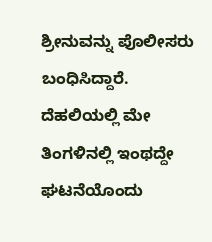ಶ್ರೀನುವನ್ನು ಪೊಲೀಸರು ಬಂಧಿಸಿದ್ದಾರೆ.
ದೆಹಲಿಯಲ್ಲಿ ಮೇ ತಿಂಗಳಿನಲ್ಲಿ ಇಂಥದ್ದೇ ಘಟನೆಯೊಂದು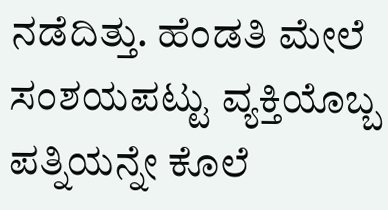ನಡೆದಿತ್ತು. ಹೆಂಡತಿ ಮೇಲೆ ಸಂಶಯಪಟ್ಟು ವ್ಯಕ್ತಿಯೊಬ್ಬ ಪತ್ನಿಯನ್ನೇ ಕೊಲೆ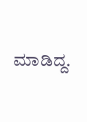ಮಾಡಿದ್ದ.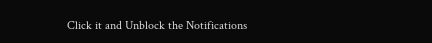Click it and Unblock the Notifications